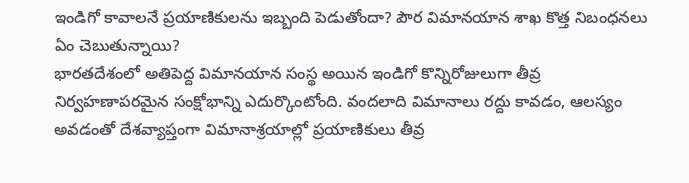ఇండిగో కావాలనే ప్రయాణికులను ఇబ్బంది పెడుతోందా? పౌర విమానయాన శాఖ కొత్త నిబంధనలు ఏం చెబుతున్నాయి?
భారతదేశంలో అతిపెద్ద విమానయాన సంస్థ అయిన ఇండిగో కొన్నిరోజులుగా తీవ్ర నిర్వహణాపరమైన సంక్షోభాన్ని ఎదుర్కొంటోంది. వందలాది విమానాలు రద్దు కావడం, ఆలస్యం అవడంతో దేశవ్యాప్తంగా విమానాశ్రయాల్లో ప్రయాణికులు తీవ్ర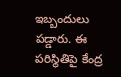ఇబ్బందులు పడ్డారు. ఈ పరిస్థితిపై కేంద్ర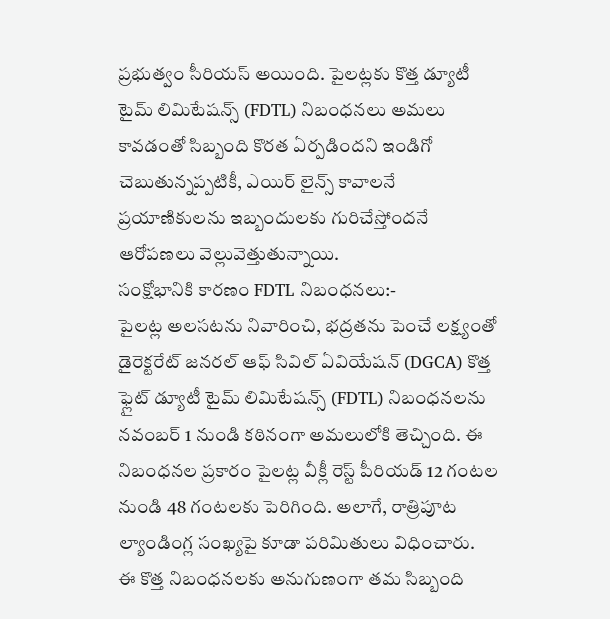ప్రభుత్వం సీరియస్ అయింది. పైలట్లకు కొత్త డ్యూటీ టైమ్ లిమిటేషన్స్ (FDTL) నిబంధనలు అమలు కావడంతో సిబ్బంది కొరత ఏర్పడిందని ఇండిగో చెబుతున్నప్పటికీ, ఎయిర్ లైన్స్ కావాలనే ప్రయాణికులను ఇబ్బందులకు గురిచేస్తోందనే ఆరోపణలు వెల్లువెత్తుతున్నాయి.
సంక్షోభానికి కారణం FDTL నిబంధనలు:-
పైలట్ల అలసటను నివారించి, భద్రతను పెంచే లక్ష్యంతో డైరెక్టరేట్ జనరల్ ఆఫ్ సివిల్ ఏవియేషన్ (DGCA) కొత్త ఫ్లైట్ డ్యూటీ టైమ్ లిమిటేషన్స్ (FDTL) నిబంధనలను నవంబర్ 1 నుండి కఠినంగా అమలులోకి తెచ్చింది. ఈ నిబంధనల ప్రకారం పైలట్ల వీక్లీ రెస్ట్ పీరియడ్ 12 గంటల నుండి 48 గంటలకు పెరిగింది. అలాగే, రాత్రిపూట ల్యాండింగ్ల సంఖ్యపై కూడా పరిమితులు విధించారు.
ఈ కొత్త నిబంధనలకు అనుగుణంగా తమ సిబ్బంది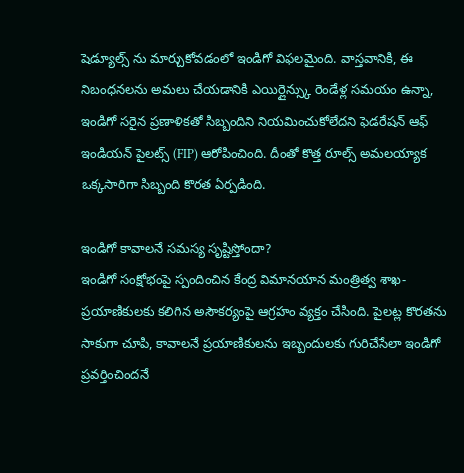షెడ్యూల్స్ ను మార్చుకోవడంలో ఇండిగో విఫలమైంది. వాస్తవానికి, ఈ నిబంధనలను అమలు చేయడానికి ఎయిర్లైన్స్కు రెండేళ్ల సమయం ఉన్నా, ఇండిగో సరైన ప్రణాళికతో సిబ్బందిని నియమించుకోలేదని ఫెడరేషన్ ఆఫ్ ఇండియన్ పైలట్స్ (FIP) ఆరోపించింది. దీంతో కొత్త రూల్స్ అమలయ్యాక ఒక్కసారిగా సిబ్బంది కొరత ఏర్పడింది.

ఇండిగో కావాలనే సమస్య సృష్టిస్తోందా?
ఇండిగో సంక్షోభంపై స్పందించిన కేంద్ర విమానయాన మంత్రిత్వ శాఖ- ప్రయాణికులకు కలిగిన అసౌకర్యంపై ఆగ్రహం వ్యక్తం చేసింది. పైలట్ల కొరతను సాకుగా చూపి, కావాలనే ప్రయాణికులను ఇబ్బందులకు గురిచేసేలా ఇండిగో ప్రవర్తించిందనే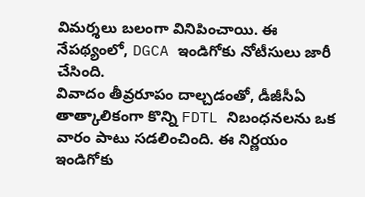విమర్శలు బలంగా వినిపించాయి. ఈ నేపథ్యంలో, DGCA ఇండిగోకు నోటీసులు జారీ చేసింది.
వివాదం తీవ్రరూపం దాల్చడంతో, డీజీసీఏ తాత్కాలికంగా కొన్ని FDTL నిబంధనలను ఒక వారం పాటు సడలించింది. ఈ నిర్ణయం ఇండిగోకు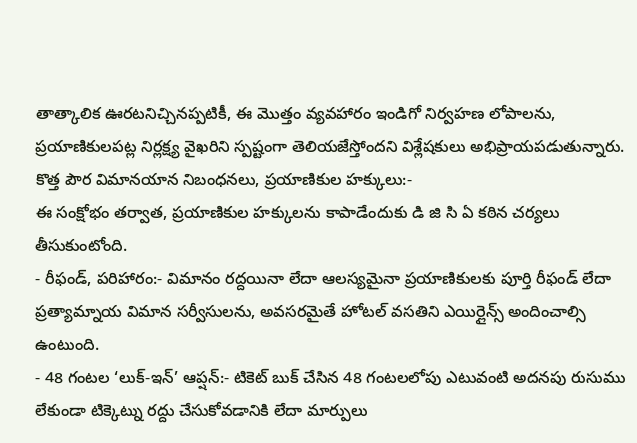తాత్కాలిక ఊరటనిచ్చినప్పటికీ, ఈ మొత్తం వ్యవహారం ఇండిగో నిర్వహణ లోపాలను, ప్రయాణికులపట్ల నిర్లక్ష్య వైఖరిని స్పష్టంగా తెలియజేస్తోందని విశ్లేషకులు అభిప్రాయపడుతున్నారు.
కొత్త పౌర విమానయాన నిబంధనలు, ప్రయాణికుల హక్కులు:-
ఈ సంక్షోభం తర్వాత, ప్రయాణికుల హక్కులను కాపాడేందుకు డి జి సి ఏ కఠిన చర్యలు తీసుకుంటోంది.
- రీఫండ్, పరిహారం:- విమానం రద్దయినా లేదా ఆలస్యమైనా ప్రయాణికులకు పూర్తి రీఫండ్ లేదా ప్రత్యామ్నాయ విమాన సర్వీసులను, అవసరమైతే హోటల్ వసతిని ఎయిర్లైన్స్ అందించాల్సి ఉంటుంది.
- 48 గంటల ‘లుక్-ఇన్’ ఆప్షన్:- టికెట్ బుక్ చేసిన 48 గంటలలోపు ఎటువంటి అదనపు రుసుము లేకుండా టిక్కెట్ను రద్దు చేసుకోవడానికి లేదా మార్పులు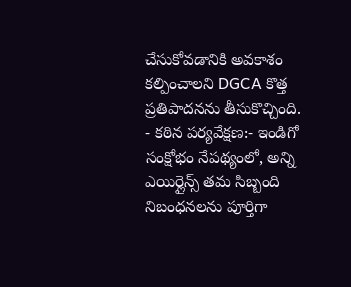చేసుకోవడానికి అవకాశం కల్పించాలని DGCA కొత్త ప్రతిపాదనను తీసుకొచ్చింది.
- కఠిన పర్యవేక్షణ:- ఇండిగో సంక్షోభం నేపథ్యంలో, అన్ని ఎయిర్లైన్స్ తమ సిబ్బంది నిబంధనలను పూర్తిగా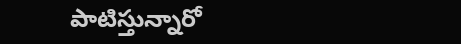పాటిస్తున్నారో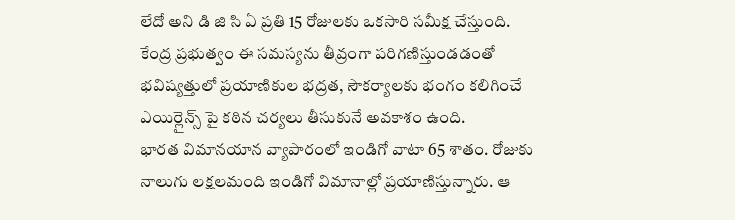లేదో అని డి జి సి ఏ ప్రతి 15 రోజులకు ఒకసారి సమీక్ష చేస్తుంది.
కేంద్ర ప్రభుత్వం ఈ సమస్యను తీవ్రంగా పరిగణిస్తుండడంతో భవిష్యత్తులో ప్రయాణికుల భద్రత, సౌకర్యాలకు భంగం కలిగించే ఎయిర్లైన్స్ పై కఠిన చర్యలు తీసుకునే అవకాశం ఉంది.
భారత విమానయాన వ్యాపారంలో ఇండిగో వాటా 65 శాతం. రోజుకు నాలుగు లక్షలమంది ఇండిగో విమానాల్లో ప్రయాణిస్తున్నారు. ఆ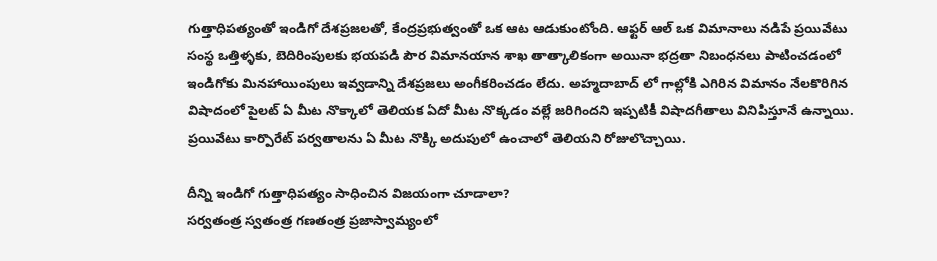గుత్తాధిపత్యంతో ఇండిగో దేశప్రజలతో, కేంద్రప్రభుత్వంతో ఒక ఆట ఆడుకుంటోంది. ఆఫ్టర్ ఆల్ ఒక విమానాలు నడిపే ప్రయివేటు సంస్థ ఒత్తిళ్ళకు, బెదిరింపులకు భయపడి పౌర విమానయాన శాఖ తాత్కాలికంగా అయినా భద్రతా నిబంధనలు పాటించడంలో ఇండిగోకు మినహాయింపులు ఇవ్వడాన్ని దేశప్రజలు అంగీకరించడం లేదు. అహ్మదాబాద్ లో గాల్లోకి ఎగిరిన విమానం నేలకొరిగిన విషాదంలో పైలట్ ఏ మీట నొక్కాలో తెలియక ఏదో మీట నొక్కడం వల్లే జరిగిందని ఇప్పటికీ విషాదగీతాలు వినిపిస్తూనే ఉన్నాయి. ప్రయివేటు కార్పొరేట్ పర్వతాలను ఏ మీట నొక్కి అదుపులో ఉంచాలో తెలియని రోజులొచ్చాయి.

దీన్ని ఇండిగో గుత్తాధిపత్యం సాధించిన విజయంగా చూడాలా?
సర్వతంత్ర స్వతంత్ర గణతంత్ర ప్రజాస్వామ్యంలో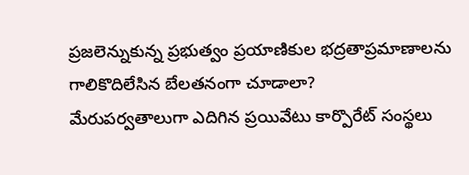ప్రజలెన్నుకున్న ప్రభుత్వం ప్రయాణికుల భద్రతాప్రమాణాలను గాలికొదిలేసిన బేలతనంగా చూడాలా?
మేరుపర్వతాలుగా ఎదిగిన ప్రయివేటు కార్పొరేట్ సంస్థలు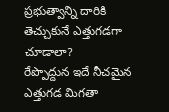ప్రభుత్వాన్ని దారికి తెచ్చుకునే ఎత్తుగడగా చూడాలా?
రేప్పొద్దున ఇదే నీచమైన ఎత్తుగడ మిగతా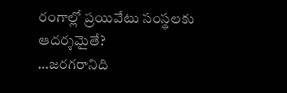రంగాల్లో ప్రయివేటు సంస్థలకు ఆదర్శమైతే?
…జరగరానిది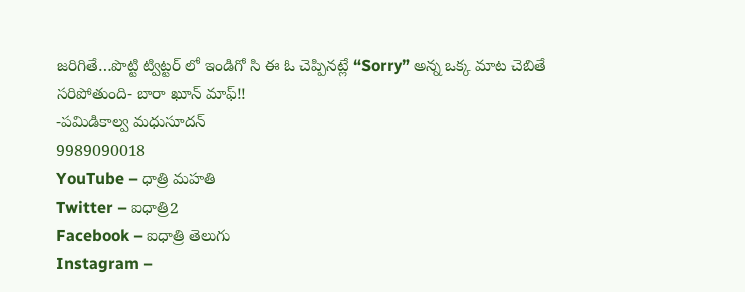జరిగితే…పొట్టి ట్విట్టర్ లో ఇండిగో సి ఈ ఓ చెప్పినట్లే “Sorry” అన్న ఒక్క మాట చెబితే సరిపోతుంది- బారా ఖూన్ మాఫ్!!
-పమిడికాల్వ మధుసూదన్
9989090018
YouTube – ధాత్రి మహతి
Twitter – ఐధాత్రి2
Facebook – ఐధాత్రి తెలుగు
Instagram –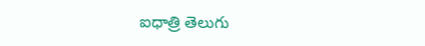ఐధాత్రి తెలుగు